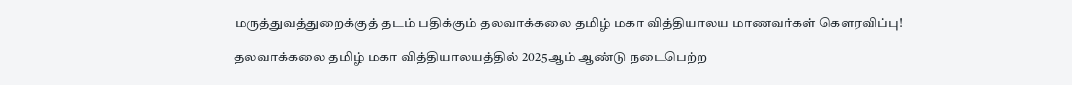மருத்துவத்துறைக்குத் தடம் பதிக்கும் தலவாக்கலை தமிழ் மகா வித்தியாலய மாணவர்கள் கௌரவிப்பு!

தலவாக்கலை தமிழ் மகா வித்தியாலயத்தில் 2025ஆம் ஆண்டு நடைபெற்ற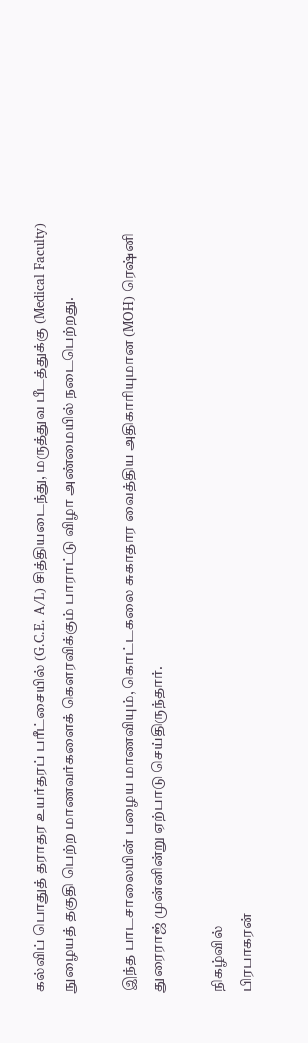கல்விப் பொதுத் தராதர உயர்தரப் பரீட்சையில் (G.C.E. A/L) சித்தியடைந்து, மருத்துவ பீடத்துக்கு (Medical Faculty) நுழையத் தகுதி பெற்ற மாணவர்களைக் கௌரவிக்கும் பாராட்டு விழா அண்மையில் நடைபெற்றது.

இந்த பாடசாலையின் பழைய மாணவியும், கொட்டகலை சுகாதார வைத்திய அதிகாரியுமான (MOH) ரெஷ்னி துரைராஜ் முன்னின்று ஏற்பாடு செய்திருந்தார்.

நிகழ்வில்
பிரபாகரன்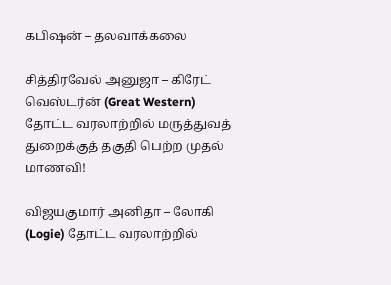கபிஷன் – தலவாக்கலை

சித்திரவேல் அனுஜா – கிரேட் வெஸ்டர்ன் (Great Western) தோட்ட வரலாற்றில் மருத்துவத் துறைக்குத் தகுதி பெற்ற முதல் மாணவி!

விஜயகுமார் அனிதா – லோகி (Logie) தோட்ட வரலாற்றில்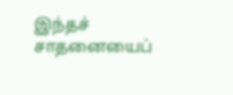இந்தச் சாதனையைப்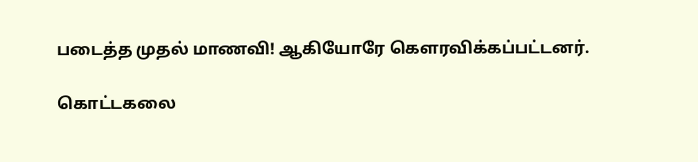படைத்த முதல் மாணவி! ஆகியோரே கௌரவிக்கப்பட்டனர்.

கொட்டகலை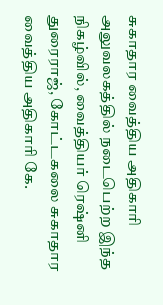சுகாதார வைத்திய அதிகாரி அலுவலகத்தில் நடைபெற்ற இந்த நிகழ்வில், வைத்தியர் ரெஷ்னி துரைராஜ், கோட்டகலை சுகாதார வைத்திய அதிகாரி கே.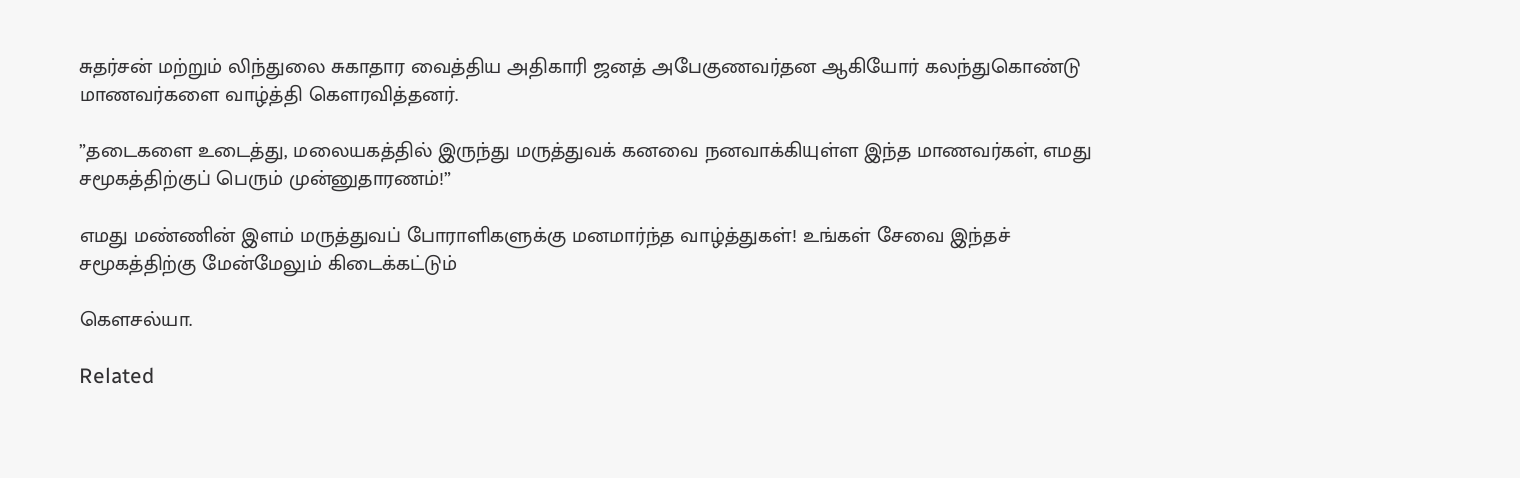சுதர்சன் மற்றும் லிந்துலை சுகாதார வைத்திய அதிகாரி ஜனத் அபேகுணவர்தன ஆகியோர் கலந்துகொண்டு மாணவர்களை வாழ்த்தி கௌரவித்தனர்.

”தடைகளை உடைத்து, மலையகத்தில் இருந்து மருத்துவக் கனவை நனவாக்கியுள்ள இந்த மாணவர்கள், எமது சமூகத்திற்குப் பெரும் முன்னுதாரணம்!”

எமது மண்ணின் இளம் மருத்துவப் போராளிகளுக்கு மனமார்ந்த வாழ்த்துகள்! உங்கள் சேவை இந்தச் சமூகத்திற்கு மேன்மேலும் கிடைக்கட்டும்

கௌசல்யா.

Related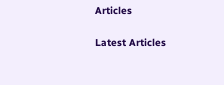Articles

Latest Articles